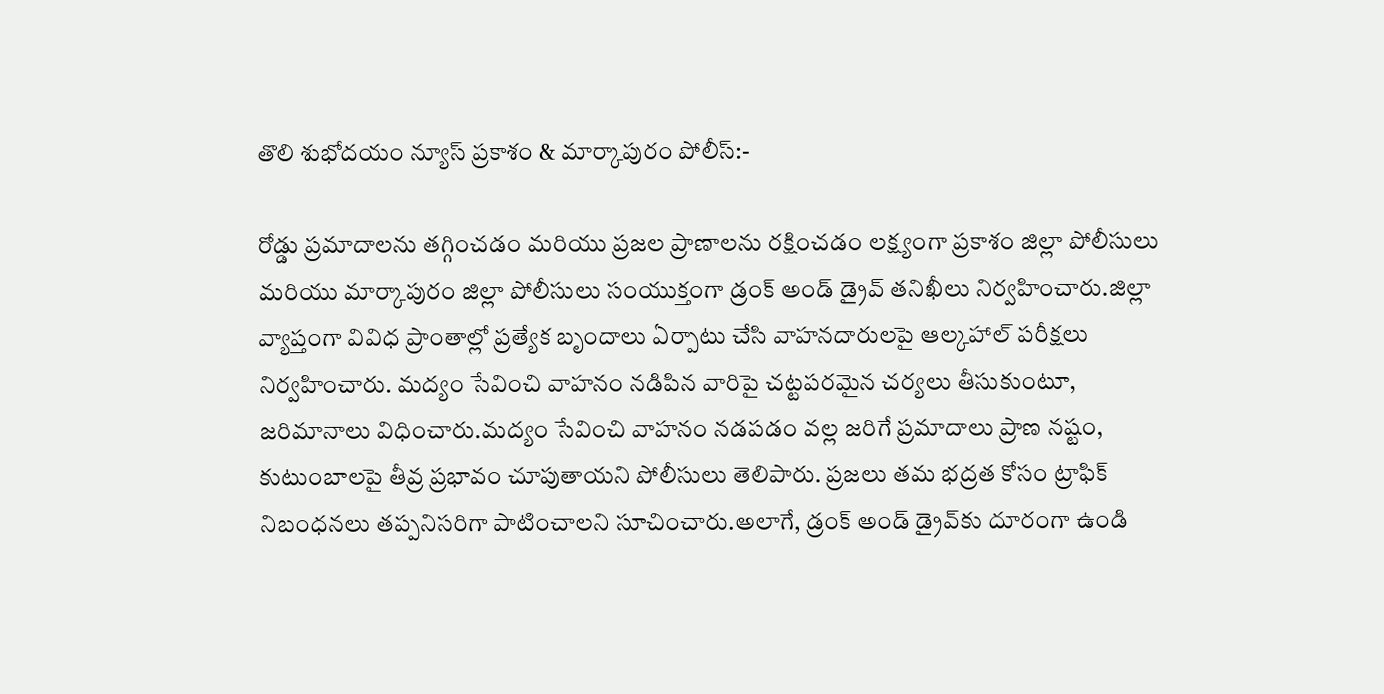తొలి శుభోదయం న్యూస్ ప్రకాశం & మార్కాపురం పోలీస్:-

రోడ్డు ప్రమాదాలను తగ్గించడం మరియు ప్రజల ప్రాణాలను రక్షించడం లక్ష్యంగా ప్రకాశం జిల్లా పోలీసులు మరియు మార్కాపురం జిల్లా పోలీసులు సంయుక్తంగా డ్రంక్ అండ్ డ్రైవ్ తనిఖీలు నిర్వహించారు.జిల్లా వ్యాప్తంగా వివిధ ప్రాంతాల్లో ప్రత్యేక బృందాలు ఏర్పాటు చేసి వాహనదారులపై ఆల్కహాల్ పరీక్షలు నిర్వహించారు. మద్యం సేవించి వాహనం నడిపిన వారిపై చట్టపరమైన చర్యలు తీసుకుంటూ, జరిమానాలు విధించారు.మద్యం సేవించి వాహనం నడపడం వల్ల జరిగే ప్రమాదాలు ప్రాణ నష్టం, కుటుంబాలపై తీవ్ర ప్రభావం చూపుతాయని పోలీసులు తెలిపారు. ప్రజలు తమ భద్రత కోసం ట్రాఫిక్ నిబంధనలు తప్పనిసరిగా పాటించాలని సూచించారు.అలాగే, డ్రంక్ అండ్ డ్రైవ్‌కు దూరంగా ఉండి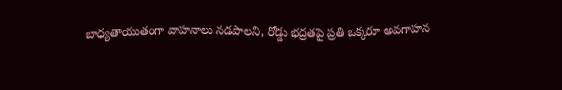బాధ్యతాయుతంగా వాహనాలు నడపాలని, రోడ్డు భద్రతపై ప్రతి ఒక్కరూ అవగాహన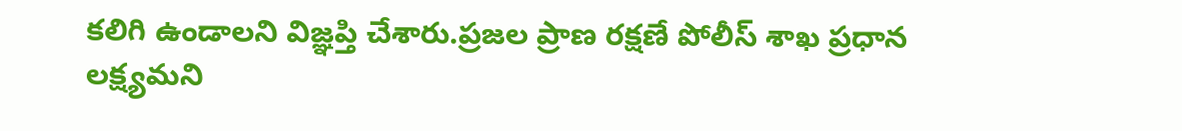కలిగి ఉండాలని విజ్ఞప్తి చేశారు.ప్రజల ప్రాణ రక్షణే పోలీస్ శాఖ ప్రధాన లక్ష్యమని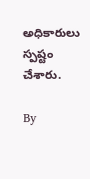అధికారులు స్పష్టం చేశారు.

By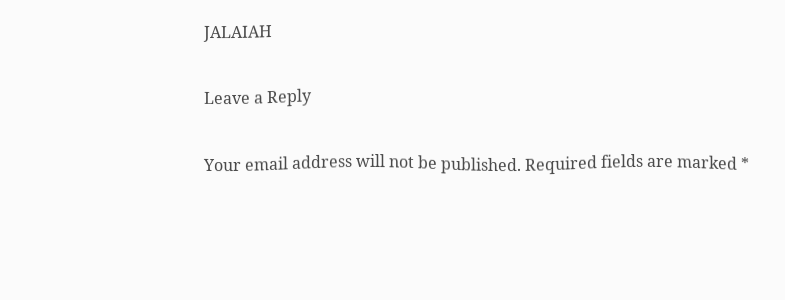JALAIAH

Leave a Reply

Your email address will not be published. Required fields are marked *